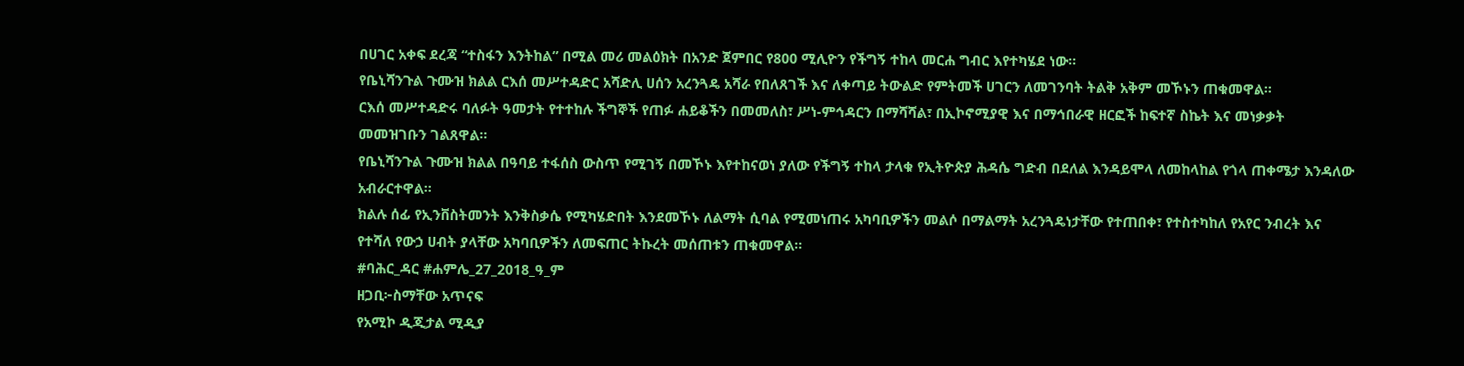በሀገር አቀፍ ደረጃ “ተስፋን እንትከል” በሚል መሪ መልዕክት በአንድ ጀምበር የ800 ሚሊዮን የችግኝ ተከላ መርሐ ግብር እየተካሄደ ነው።
የቤኒሻንጉል ጉሙዝ ክልል ርእሰ መሥተዳድር አሻድሊ ሀሰን አረንጓዴ አሻራ የበለጸገች እና ለቀጣይ ትውልድ የምትመች ሀገርን ለመገንባት ትልቅ አቅም መኾኑን ጠቁመዋል።
ርእሰ መሥተዳድሩ ባለፉት ዓመታት የተተከሉ ችግኞች የጠፉ ሐይቆችን በመመለስ፣ ሥነ-ምኅዳርን በማሻሻል፣ በኢኮኖሚያዊ እና በማኅበራዊ ዘርፎች ከፍተኛ ስኬት እና መነቃቃት መመዝገቡን ገልጸዋል።
የቤኒሻንጉል ጉሙዝ ክልል በዓባይ ተፋሰስ ውስጥ የሚገኝ በመኾኑ እየተከናወነ ያለው የችግኝ ተከላ ታላቁ የኢትዮጵያ ሕዳሴ ግድብ በደለል እንዳይሞላ ለመከላከል የጎላ ጠቀሜታ እንዳለው አብራርተዋል።
ክልሉ ሰፊ የኢንቨስትመንት እንቅስቃሴ የሚካሄድበት እንደመኾኑ ለልማት ሲባል የሚመነጠሩ አካባቢዎችን መልሶ በማልማት አረንጓዴነታቸው የተጠበቀ፣ የተስተካከለ የአየር ንብረት እና የተሻለ የውኃ ሀብት ያላቸው አካባቢዎችን ለመፍጠር ትኩረት መሰጠቱን ጠቁመዋል።
#ባሕር_ዳር #ሐምሌ_27_2018_ዓ_ም
ዘጋቢ፦ስማቸው አጥናፍ
የአሚኮ ዲጂታል ሚዲያ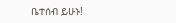ቤተሰብ ይሁኑ!